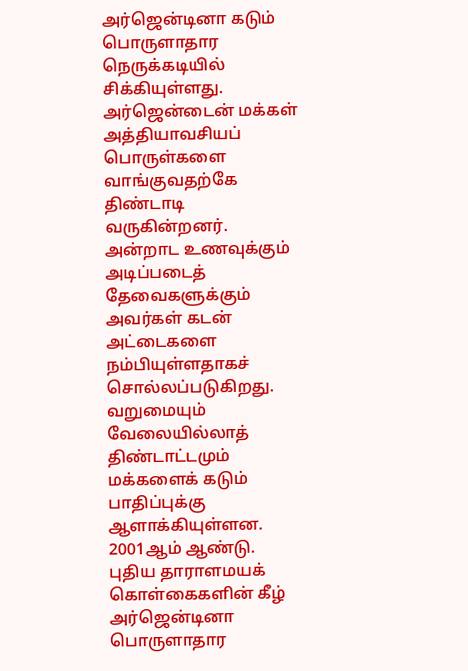அர்ஜென்டினா கடும் பொருளாதார நெருக்கடியில் சிக்கியுள்ளது. அர்ஜென்டைன் மக்கள் அத்தியாவசியப் பொருள்களை வாங்குவதற்கே திண்டாடி வருகின்றனர். அன்றாட உணவுக்கும் அடிப்படைத் தேவைகளுக்கும் அவர்கள் கடன் அட்டைகளை நம்பியுள்ளதாகச் சொல்லப்படுகிறது. வறுமையும் வேலையில்லாத் திண்டாட்டமும் மக்களைக் கடும் பாதிப்புக்கு ஆளாக்கியுள்ளன.
2001ஆம் ஆண்டு. புதிய தாராளமயக் கொள்கைகளின் கீழ் அர்ஜென்டினா பொருளாதார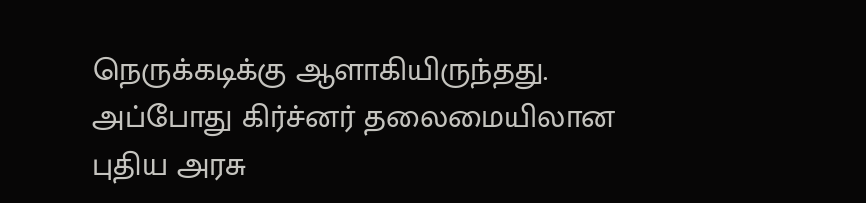நெருக்கடிக்கு ஆளாகியிருந்தது. அப்போது கிர்ச்னர் தலைமையிலான புதிய அரசு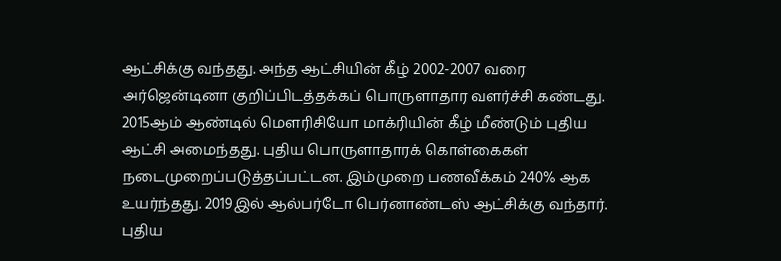ஆட்சிக்கு வந்தது. அந்த ஆட்சியின் கீழ் 2002-2007 வரை அர்ஜென்டினா குறிப்பிடத்தக்கப் பொருளாதார வளர்ச்சி கண்டது.
2015ஆம் ஆண்டில் மௌரிசியோ மாக்ரியின் கீழ் மீண்டும் புதிய ஆட்சி அமைந்தது. புதிய பொருளாதாரக் கொள்கைகள் நடைமுறைப்படுத்தப்பட்டன. இம்முறை பணவீக்கம் 240% ஆக உயர்ந்தது. 2019இல் ஆல்பர்டோ பெர்னாண்டஸ் ஆட்சிக்கு வந்தார். புதிய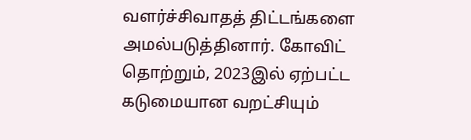வளர்ச்சிவாதத் திட்டங்களை அமல்படுத்தினார். கோவிட் தொற்றும், 2023இல் ஏற்பட்ட கடுமையான வறட்சியும்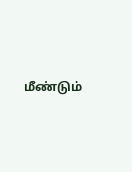மீண்டும்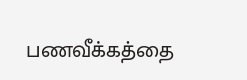பணவீக்கத்தை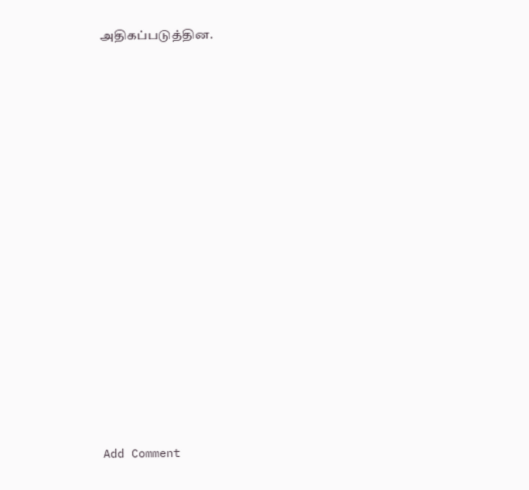அதிகப்படுத்தின.
















Add Comment